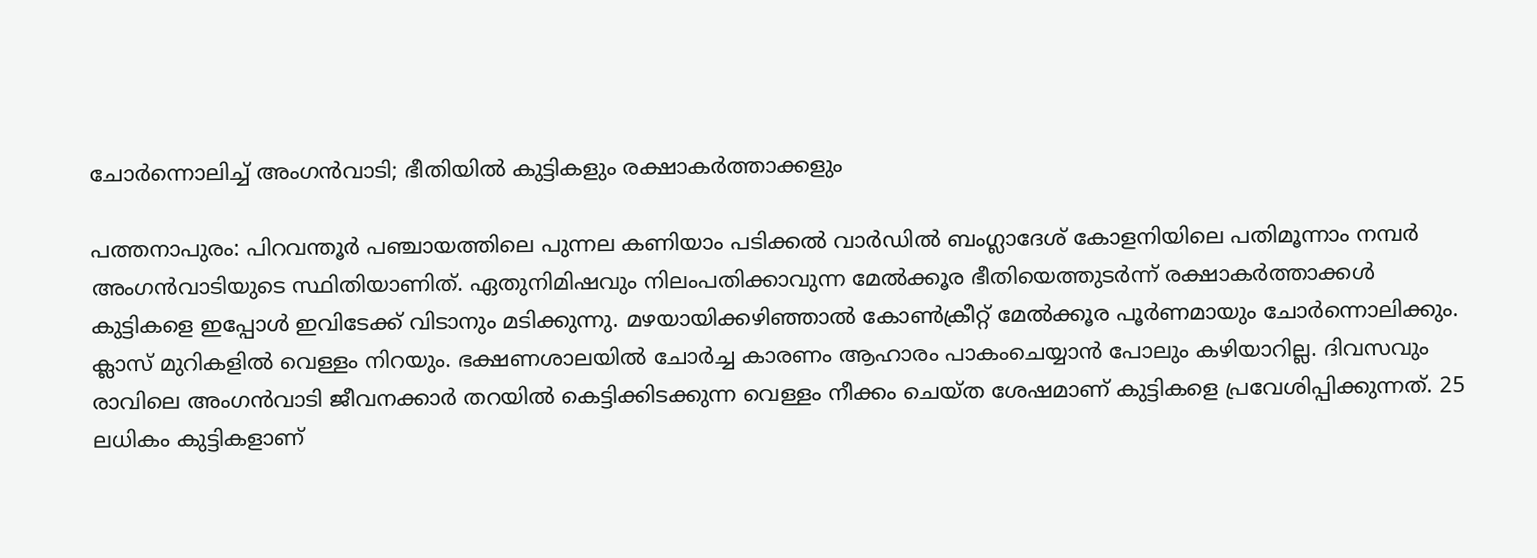ചോർന്നൊലിച്ച് അംഗന്‍വാടി; ഭീതിയിൽ കുട്ടികളും രക്ഷാകർത്താക്കളും

പത്തനാപുരം: പിറവന്തൂർ പഞ്ചായത്തിലെ പുന്നല കണിയാം പടിക്കൽ വാർഡിൽ ബംഗ്ലാദേശ് കോളനിയിലെ പതിമൂന്നാം നമ്പർ അംഗൻവാടിയുടെ സ്ഥിതിയാണിത്. ഏതുനിമിഷവും നിലംപതിക്കാവുന്ന മേൽക്കൂര ഭീതിയെത്തുടർന്ന് രക്ഷാകർത്താക്കൾ കുട്ടികളെ ഇപ്പോൾ ഇവിടേക്ക് വിടാനും മടിക്കുന്നു. മഴയായിക്കഴിഞ്ഞാൽ കോൺക്രീറ്റ് മേൽക്കൂര പൂർണമായും ചോർന്നൊലിക്കും. ക്ലാസ് മുറികളില്‍ വെള്ളം നിറയും. ഭക്ഷണശാലയിൽ ചോർച്ച കാരണം ആഹാരം പാകംചെയ്യാൻ പോലും കഴിയാറില്ല. ദിവസവും രാവിലെ അംഗൻവാടി ജീവനക്കാർ തറയിൽ കെട്ടിക്കിടക്കുന്ന വെള്ളം നീക്കം ചെയ്ത ശേഷമാണ് കുട്ടികളെ പ്രവേശിപ്പിക്കുന്നത്. 25 ലധികം കുട്ടികളാണ്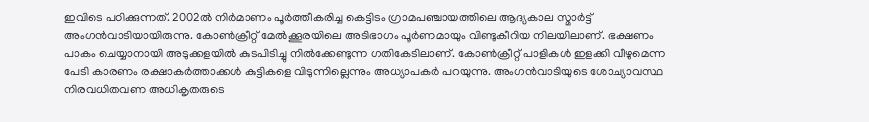ഇവിടെ പഠിക്കുന്നത്. 2002ൽ നിർമാണം പൂർത്തീകരിച്ച കെട്ടിടം ഗ്രാമപഞ്ചായത്തിലെ ആദ്യകാല സ്മാർട്ട് അംഗൻവാടിയായിരുന്നു. കോൺക്രീറ്റ് മേൽക്കൂരയിലെ അടിഭാഗം പൂർണമായും വിണ്ടുകീറിയ നിലയിലാണ്. ഭക്ഷണം പാകം ചെയ്യാനായി അടുക്കളയിൽ കുടപിടിച്ചു നില്‍ക്കേണ്ടുന്ന ഗതികേടിലാണ്. കോൺക്രീറ്റ് പാളികൾ ഇളക്കി വീഴുമെന്ന പേടി കാരണം രക്ഷാകർത്താക്കൾ കുട്ടികളെ വിടുന്നില്ലെന്നും അധ്യാപകർ പറയുന്നു. അംഗന്‍വാടിയുടെ ശോച്യാവസ്ഥ നിരവധിതവണ അധികൃതരുടെ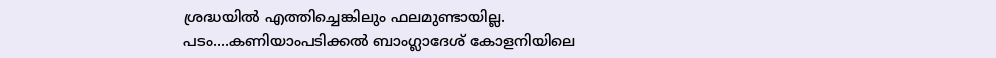ശ്രദ്ധയിൽ എത്തിച്ചെങ്കിലും ഫലമുണ്ടായില്ല. പടം....കണിയാംപടിക്കല്‍ ബാംഗ്ലാദേശ് കോളനിയിലെ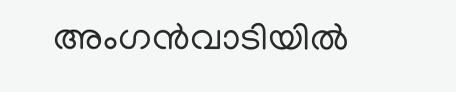അംഗന്‍വാടിയില്‍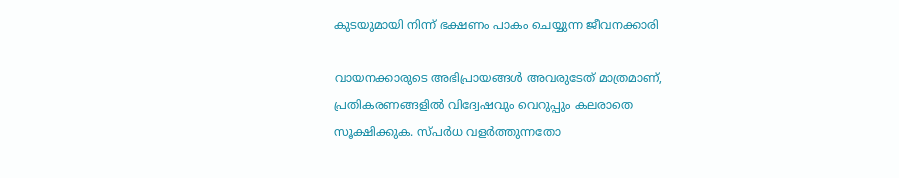കുടയുമായി നിന്ന് ഭക്ഷണം പാകം ചെയ്യുന്ന ജീവനക്കാരി

വായനക്കാരുടെ അഭിപ്രായങ്ങള്‍ അവരുടേത് മാത്രമാണ്, പ്രതികരണങ്ങളിൽ വിദ്വേഷവും വെറുപ്പും കലരാതെ സൂക്ഷിക്കുക. സ്പർധ വളർത്തുന്നതോ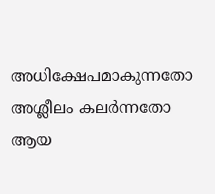അധിക്ഷേപമാകുന്നതോ അശ്ലീലം കലർന്നതോ ആയ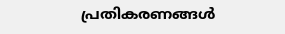പ്രതികരണങ്ങൾ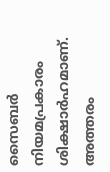സൈബർ നിയമപ്രകാരം ശിക്ഷാർഹമാണ്. അത്തരം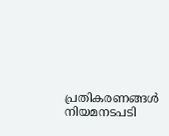പ്രതികരണങ്ങൾ നിയമനടപടി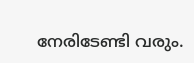നേരിടേണ്ടി വരും.